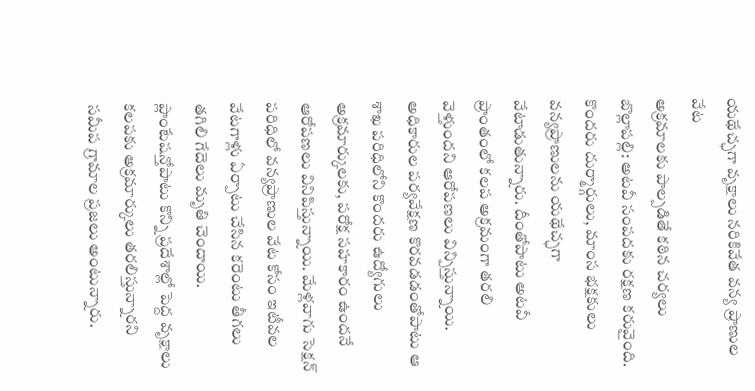యథేచ్ఛగా వృక్షాలు నరికివేత వన్య ప్రాణుల వేట
అక్రమాలకు పాల్పడితే కఠిన చర్యలు
బొల్లాపల్లి: అటవీ సంపదకు రక్షణ కరువైంది. కొందరు దుర్మార్గులు, మాంస భక్షకులు వన్యప్రాణులను యథేచ్ఛగా వేటాడుతున్నారు. దీంతోపాటు అటవీ ప్రాంతంలో కలప అక్రమంగా తరలి వెళ్తుందని ఆరోపణలు విన్పిస్తున్నాయి. అధికారుల పర్యవేక్షణ కొరవడడంతోపాటు ఆ శాఖ పరిధిలోని కొందరు ఉద్యోగులు అక్రమార్కులకు, పరోక్ష సహకారం ఉందనే ఆరోపణలు వినిపిస్తున్నాయి. మేళ్లవాగు సెక్షన్ పరిధిలో వన్యప్రాణుల వేట కోసం ఇటీవల వేటగాళ్లు ఏర్పాటు చేసిన కరెంటు తీగలు తగిలి గేదెలు మృతి చెందాయి. ప్లాంటేషన్తోపాటు కొన్ని ప్రదేశాల్లో పెద్ద వృక్షాలు కలపకు అక్రమార్కులు తరలిస్తున్నారని సమీప గ్రామాల ప్రజలు అంటున్నారు.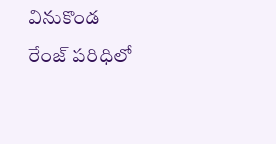వినుకొండ రేంజ్ పరిధిలో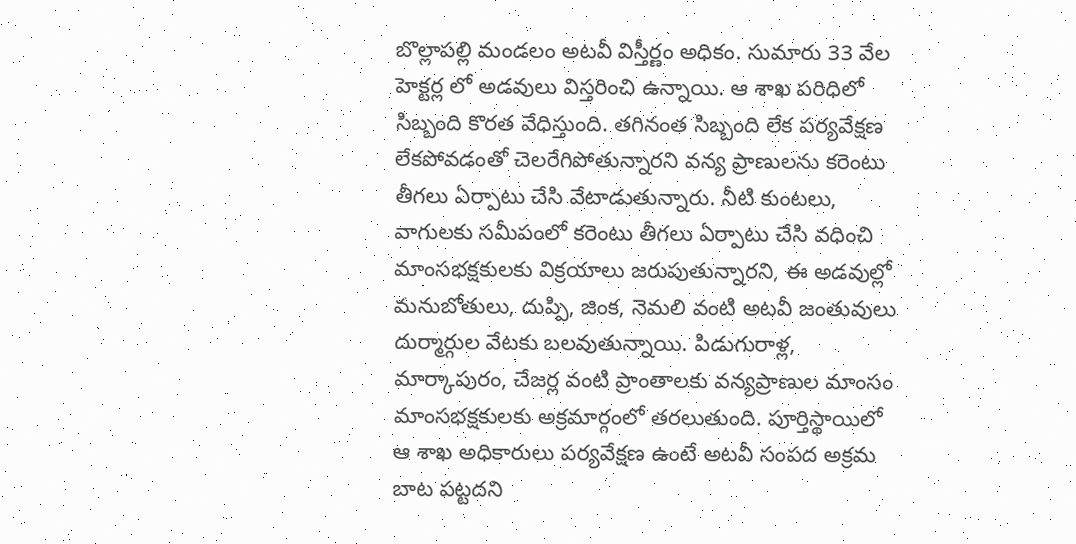బొల్లాపల్లి మండలం అటవీ విస్తీర్ణం అధికం. సుమారు 33 వేల హెక్టర్ల లో అడవులు విస్తరించి ఉన్నాయి. ఆ శాఖ పరిధిలో సిబ్బంది కొరత వేధిస్తుంది. తగినంత సిబ్బంది లేక పర్యవేక్షణ లేకపోవడంతో చెలరేగిపోతున్నారని వన్య ప్రాణులను కరెంటు తీగలు ఏర్పాటు చేసి వేటాడుతున్నారు. నీటి కుంటలు, వాగులకు సమీపంలో కరెంటు తీగలు ఏర్పాటు చేసి వధించి మాంసభక్షకులకు విక్రయాలు జరుపుతున్నారని, ఈ అడవుల్లో మనుబోతులు, దుప్పి, జింక, నెమలి వంటి అటవీ జంతువులు దుర్మార్గుల వేటకు బలవుతున్నాయి. పిడుగురాళ్ల, మార్కాపురం, చేజర్ల వంటి ప్రాంతాలకు వన్యప్రాణుల మాంసం మాంసభక్షకులకు అక్రమార్గంలో తరలుతుంది. పూర్తిస్థాయిలో ఆ శాఖ అధికారులు పర్యవేక్షణ ఉంటే అటవీ సంపద అక్రమ బాట పట్టదని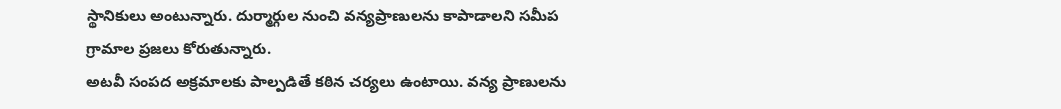స్థానికులు అంటున్నారు. దుర్మార్గుల నుంచి వన్యప్రాణులను కాపాడాలని సమీప గ్రామాల ప్రజలు కోరుతున్నారు.
అటవీ సంపద అక్రమాలకు పాల్పడితే కఠిన చర్యలు ఉంటాయి. వన్య ప్రాణులను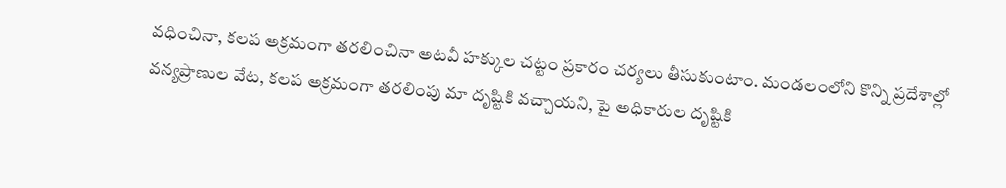వధించినా, కలప అక్రమంగా తరలించినా అటవీ హక్కుల చట్టం ప్రకారం చర్యలు తీసుకుంటాం. మండలంలోని కొన్ని ప్రదేశాల్లో వన్యప్రాణుల వేట, కలప అక్రమంగా తరలింపు మా దృష్టికి వచ్చాయని, పై అధికారుల దృష్టికి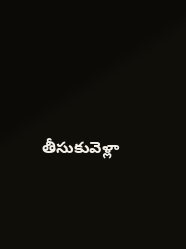తీసుకువెళ్లా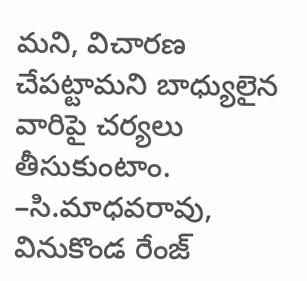మని, విచారణ చేపట్టామని బాధ్యులైన వారిపై చర్యలు తీసుకుంటాం.
–సి.మాధవరావు,
వినుకొండ రేంజ్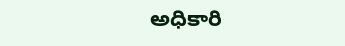అధికారి